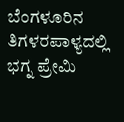ಬೆಂಗಳೂರಿನ ತಿಗಳರಪಾಳ್ಯದಲ್ಲಿ ಭಗ್ನ ಪ್ರೇಮಿ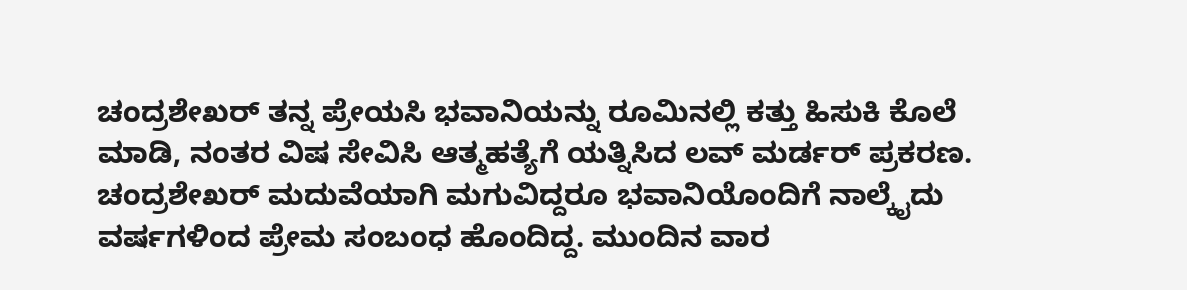ಚಂದ್ರಶೇಖರ್ ತನ್ನ ಪ್ರೇಯಸಿ ಭವಾನಿಯನ್ನು ರೂಮಿನಲ್ಲಿ ಕತ್ತು ಹಿಸುಕಿ ಕೊಲೆ ಮಾಡಿ, ನಂತರ ವಿಷ ಸೇವಿಸಿ ಆತ್ಮಹತ್ಯೆಗೆ ಯತ್ನಿಸಿದ ಲವ್ ಮರ್ಡರ್ ಪ್ರಕರಣ. ಚಂದ್ರಶೇಖರ್ ಮದುವೆಯಾಗಿ ಮಗುವಿದ್ದರೂ ಭವಾನಿಯೊಂದಿಗೆ ನಾಲ್ಕೈದು ವರ್ಷಗಳಿಂದ ಪ್ರೇಮ ಸಂಬಂಧ ಹೊಂದಿದ್ದ. ಮುಂದಿನ ವಾರ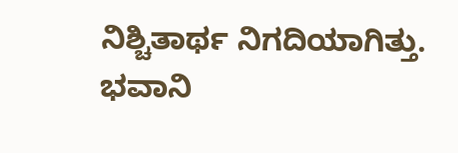ನಿಶ್ಚಿತಾರ್ಥ ನಿಗದಿಯಾಗಿತ್ತು. ಭವಾನಿ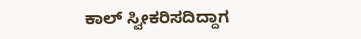ಕಾಲ್ ಸ್ವೀಕರಿಸದಿದ್ದಾಗ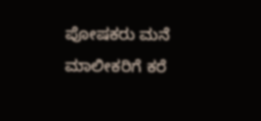ಪೋಷಕರು ಮನೆ ಮಾಲೀಕರಿಗೆ ಕರೆ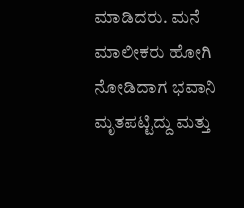ಮಾಡಿದರು. ಮನೆ ಮಾಲೀಕರು ಹೋಗಿ ನೋಡಿದಾಗ ಭವಾನಿ ಮೃತಪಟ್ಟಿದ್ದು ಮತ್ತು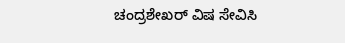ಚಂದ್ರಶೇಖರ್ ವಿಷ ಸೇವಿಸಿ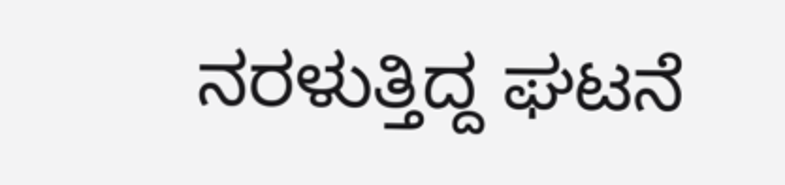ನರಳುತ್ತಿದ್ದ ಘಟನೆ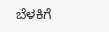ಬೆಳಕಿಗೆ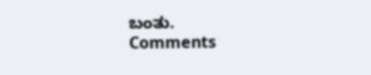ಬಂತು.
Comments